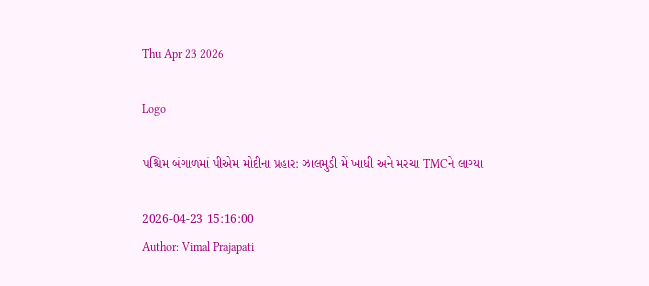Thu Apr 23 2026

Logo

પશ્ચિમ બંગાળમાં પીએમ મોદીના પ્રહાર: ઝાલમુડી મેં ખાધી અને મરચા TMCને લાગ્યા

2026-04-23 15:16:00
Author: Vimal Prajapati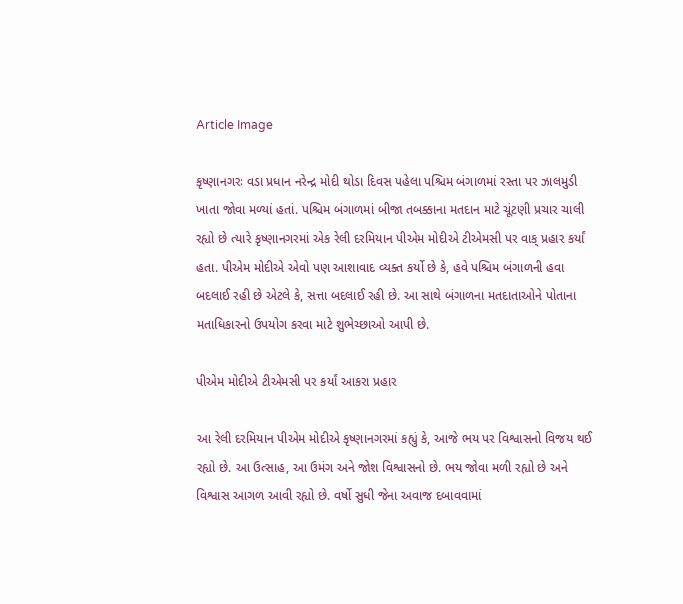Article Image

કૃષ્ણાનગરઃ વડા પ્રધાન નરેન્દ્ર મોદી થોડા દિવસ પહેલા પશ્ચિમ બંગાળમાં રસ્તા પર ઝાલમુડી ખાતા જોવા મળ્યાં હતાં. પશ્ચિમ બંગાળમાં બીજા તબક્કાના મતદાન માટે ચૂંટણી પ્રચાર ચાલી રહ્યો છે ત્યારે કૃષ્ણાનગરમાં એક રેલી દરમિયાન પીએમ મોદીએ ટીએમસી પર વાક્ પ્રહાર કર્યાં હતા. પીએમ મોદીએ એવો પણ આશાવાદ વ્યક્ત કર્યો છે કે, હવે પશ્ચિમ બંગાળની હવા બદલાઈ રહી છે એટલે કે, સત્તા બદલાઈ રહી છે. આ સાથે બંગાળના મતદાતાઓને પોતાના મતાધિકારનો ઉપયોગ કરવા માટે શુભેચ્છાઓ આપી છે.

પીએમ મોદીએ ટીએમસી પર કર્યાં આકરા પ્રહાર

આ રેલી દરમિયાન પીએમ મોદીએ કૃષ્ણાનગરમાં કહ્યું કે, આજે ભય પર વિશ્વાસનો વિજય થઈ રહ્યો છે. આ ઉત્સાહ, આ ઉમંગ અને જોશ વિશ્વાસનો છે. ભય જોવા મળી રહ્યો છે અને વિશ્વાસ આગળ આવી રહ્યો છે. વર્ષો સુધી જેના અવાજ દબાવવામાં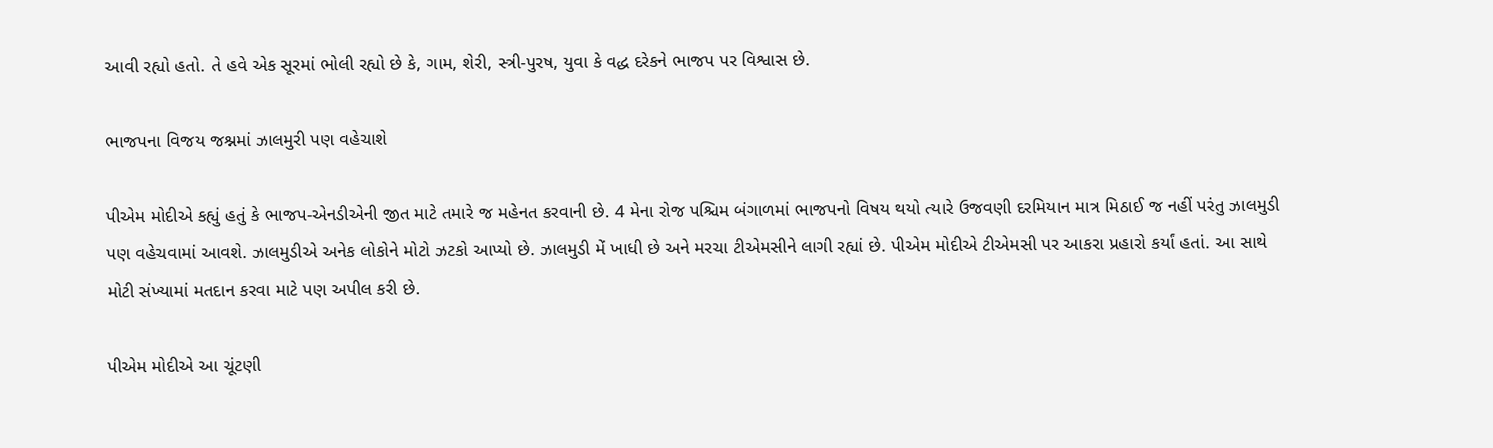આવી રહ્યો હતો. તે હવે એક સૂરમાં ભોલી રહ્યો છે કે, ગામ, શેરી, સ્ત્રી-પુરષ, યુવા કે વદ્ધ દરેકને ભાજપ પર વિશ્વાસ છે.

ભાજપના વિજય જશ્નમાં ઝાલમુરી પણ વહેચાશે

પીએમ મોદીએ કહ્યું હતું કે ભાજપ-એનડીએની જીત માટે તમારે જ મહેનત કરવાની છે. 4 મેના રોજ પશ્ચિમ બંગાળમાં ભાજપનો વિષય થયો ત્યારે ઉજવણી દરમિયાન માત્ર મિઠાઈ જ નહીં પરંતુ ઝાલમુડી પણ વહેચવામાં આવશે. ઝાલમુડીએ અનેક લોકોને મોટો ઝટકો આપ્યો છે. ઝાલમુડી મેં ખાધી છે અને મરચા ટીએમસીને લાગી રહ્યાં છે. પીએમ મોદીએ ટીએમસી પર આકરા પ્રહારો કર્યાં હતાં. આ સાથે મોટી સંખ્યામાં મતદાન કરવા માટે પણ અપીલ કરી છે.

પીએમ મોદીએ આ ચૂંટણી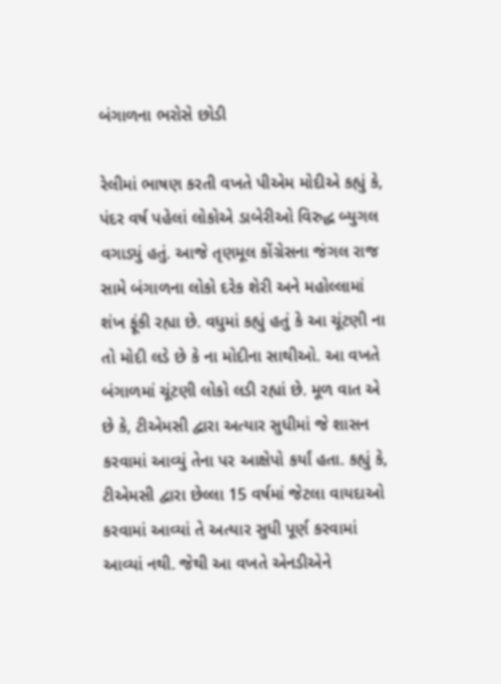બંગાળના ભરોસે છોડી

રેલીમાં ભાષણ કરતી વખતે પીએમ મોદીએ કહ્યું કે, પંદર વર્ષ પહેલાં લોકોએ ડાબેરીઓ વિરુદ્ધ બ્યુગલ વગાડ્યું હતું. આજે તૃણમૂલ કોંગ્રેસના જંગલ રાજ સામે બંગાળના લોકો દરેક શેરી અને મહોલ્લામાં શંખ ફૂંકી રહ્યા છે. વધુમાં કહ્યું હતું કે આ ચૂંટણી ના તો મોદી લડે છે કે ના મોદીના સાથીઓ. આ વખતે બંગાળમાં ચૂંટણી લોકો લડી રહ્યાં છે. મૂળ વાત એ છે કે, ટીએમસી દ્વારા અત્યાર સુધીમાં જે શાસન કરવામાં આવ્યું તેના પર આક્ષેપો કર્યાં હતા. કહ્યું કે, ટીએમસી દ્વારા છેલ્લા 15 વર્ષમાં જેટલા વાયદાઓ કરવામાં આવ્યાં તે અત્યાર સુધી પૂર્ણ કરવામાં આવ્યાં નથી. જેથી આ વખતે એનડીએને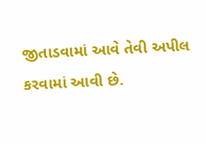જીતાડવામાં આવે તેવી અપીલ કરવામાં આવી છે.